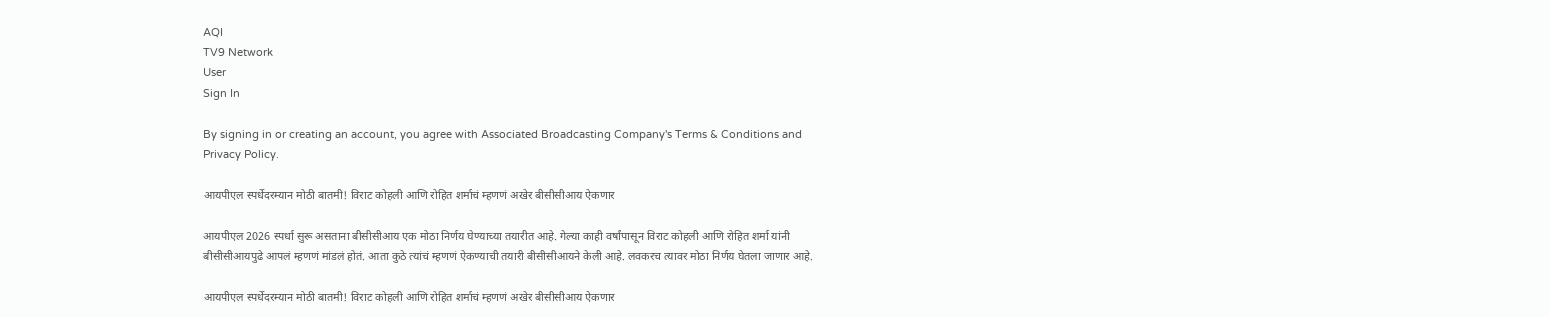AQI
TV9 Network
User
Sign In

By signing in or creating an account, you agree with Associated Broadcasting Company's Terms & Conditions and Privacy Policy.

आयपीएल स्पर्धेदरम्यान मोठी बातमी! विराट कोहली आणि रोहित शर्माचं म्हणणं अखेर बीसीसीआय ऐकणार

आयपीएल 2026 स्पर्धा सुरू असताना बीसीसीआय एक मोठा निर्णय घेण्याच्या तयारीत आहे. गेल्या काही वर्षांपासून विराट कोहली आणि रोहित शर्मा यांनी बीसीसीआयपुढे आपलं म्हणणं मांडलं होतं. आता कुठे त्यांचं म्हणणं ऐकण्याची तयारी बीसीसीआयने केली आहे. लवकरच त्यावर मोठा निर्णय घेतला जाणार आहे.

आयपीएल स्पर्धेदरम्यान मोठी बातमी! विराट कोहली आणि रोहित शर्माचं म्हणणं अखेर बीसीसीआय ऐकणार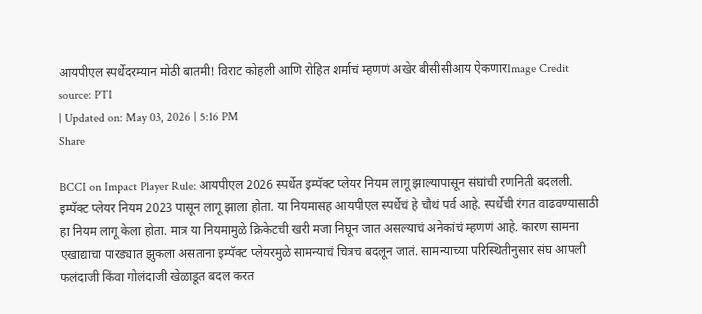आयपीएल स्पर्धेदरम्यान मोठी बातमी! विराट कोहली आणि रोहित शर्माचं म्हणणं अखेर बीसीसीआय ऐकणारImage Credit source: PTI
| Updated on: May 03, 2026 | 5:16 PM
Share

BCCI on Impact Player Rule: आयपीएल 2026 स्पर्धेत इम्पॅक्ट प्लेयर नियम लागू झाल्यापासून संघांची रणनिती बदलली. इम्पॅक्ट प्लेयर नियम 2023 पासून लागू झाला होता. या नियमासह आयपीएल स्पर्धेचं हे चौथं पर्व आहे. स्पर्धेची रंगत वाढवण्यासाठी हा नियम लागू केला होता. मात्र या नियमामुळे क्रिकेटची खरी मजा निघून जात असल्याचं अनेकांचं म्हणणं आहे. कारण सामना एखाद्याचा पारड्यात झुकला असताना इम्पॅक्ट प्लेयरमुळे सामन्याचं चित्रच बदलून जातं. सामन्याच्या परिस्थितीनुसार संघ आपली फलंदाजी किंवा गोलंदाजी खेळाडूत बदल करत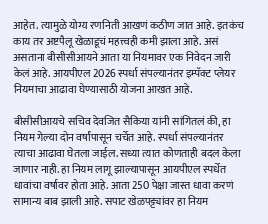आहेत. त्यामुळे योग्य रणनिती आखणं कठीण जात आहे. इतकंच काय तर अष्टपैलू खेळाडूचं महत्त्वही कमी झाला आहे. असं असताना बीसीसीआयने आता या नियमावर एक निवेदन जारी केलं आहे. आयपीएल 2026 स्पर्धा संपल्यानंतर इम्पॅक्ट प्लेयर नियमाचा आढावा घेण्यासाठी योजना आखत आहे.

बीसीसीआयचे सचिव देवजित सैकिया यांनी सांगितलं की, हा नियम गेल्या दोन वर्षांपासून चर्चेत आहे. स्पर्धा संपल्यानंतर त्याचा आढावा घेतला जाईल. सध्या त्यात कोणताही बदल केला जाणार नाही. हा नियम लागू झाल्यापासून आयपीएल स्पर्धेत धावांचा वर्षावर होता आहे. आता 250 पेक्षा जास्त धावा करणं सामान्य बाब झाली आहे. सपाट खेळपट्ट्यांवर हा नियम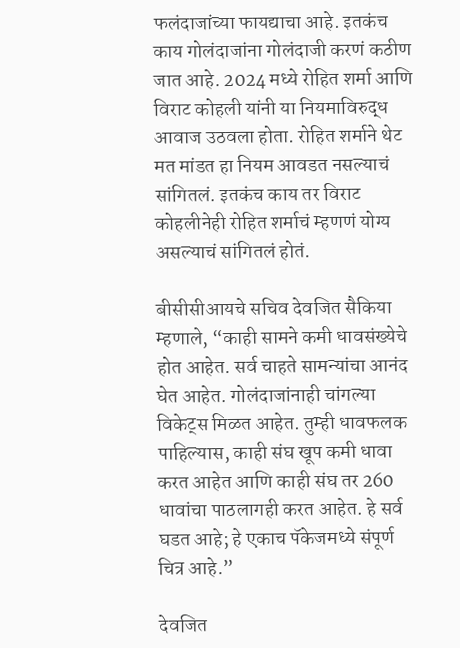फलंदाजांच्या फायद्याचा आहे. इतकंच काय गोलंदाजांना गोलंदाजी करणं कठीण जात आहे. 2024 मध्ये रोहित शर्मा आणि विराट कोहली यांनी या नियमाविरुद्ध आवाज उठवला होता. रोहित शर्माने थेट मत मांडत हा नियम आवडत नसल्याचं सांगितलं. इतकंच काय तर विराट कोहलीनेही रोहित शर्माचं म्हणणं योग्य असल्याचं सांगितलं होतं.

बीसीसीआयचे सचिव देवजित सैकिया म्हणाले, “काही सामने कमी धावसंख्येचे होत आहेत. सर्व चाहते सामन्यांचा आनंद घेत आहेत. गोलंदाजांनाही चांगल्या विकेट्स मिळत आहेत. तुम्ही धावफलक पाहिल्यास, काही संघ खूप कमी धावा करत आहेत आणि काही संघ तर 260 धावांचा पाठलागही करत आहेत. हे सर्व घडत आहे; हे एकाच पॅकेजमध्ये संपूर्ण चित्र आहे.”

देवजित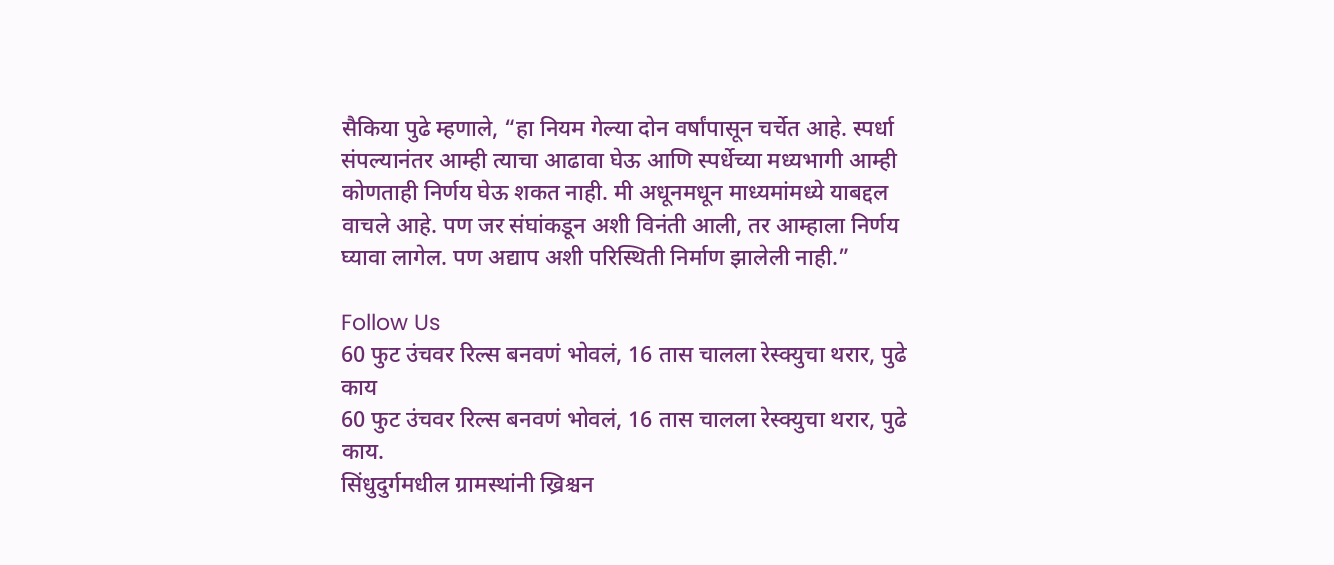सैकिया पुढे म्हणाले, “हा नियम गेल्या दोन वर्षांपासून चर्चेत आहे. स्पर्धा संपल्यानंतर आम्ही त्याचा आढावा घेऊ आणि स्पर्धेच्या मध्यभागी आम्ही कोणताही निर्णय घेऊ शकत नाही. मी अधूनमधून माध्यमांमध्ये याबद्दल वाचले आहे. पण जर संघांकडून अशी विनंती आली, तर आम्हाला निर्णय घ्यावा लागेल. पण अद्याप अशी परिस्थिती निर्माण झालेली नाही.”

Follow Us
60 फुट उंचवर रिल्स बनवणं भोवलं, 16 तास चालला रेस्क्युचा थरार, पुढे काय
60 फुट उंचवर रिल्स बनवणं भोवलं, 16 तास चालला रेस्क्युचा थरार, पुढे काय.
सिंधुदुर्गमधील ग्रामस्थांनी ख्रिश्चन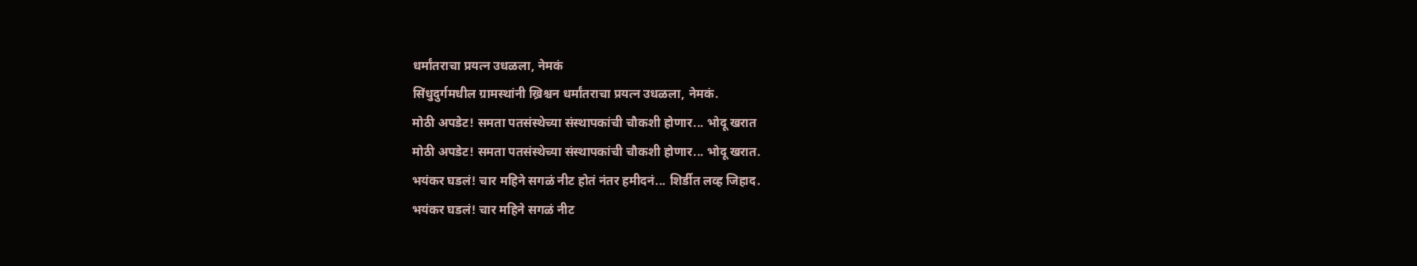धर्मांतराचा प्रयत्न उधळला, नेमकं
सिंधुदुर्गमधील ग्रामस्थांनी ख्रिश्चन धर्मांतराचा प्रयत्न उधळला, नेमकं.
मोठी अपडेट! समता पतसंस्थेच्या संस्थापकांची चौकशी होणार... भोदू खरात
मोठी अपडेट! समता पतसंस्थेच्या संस्थापकांची चौकशी होणार... भोदू खरात.
भयंकर घडलं! चार महिने सगळं नीट होतं नंतर हमीदनं... शिर्डीत लव्ह जिहाद.
भयंकर घडलं! चार महिने सगळं नीट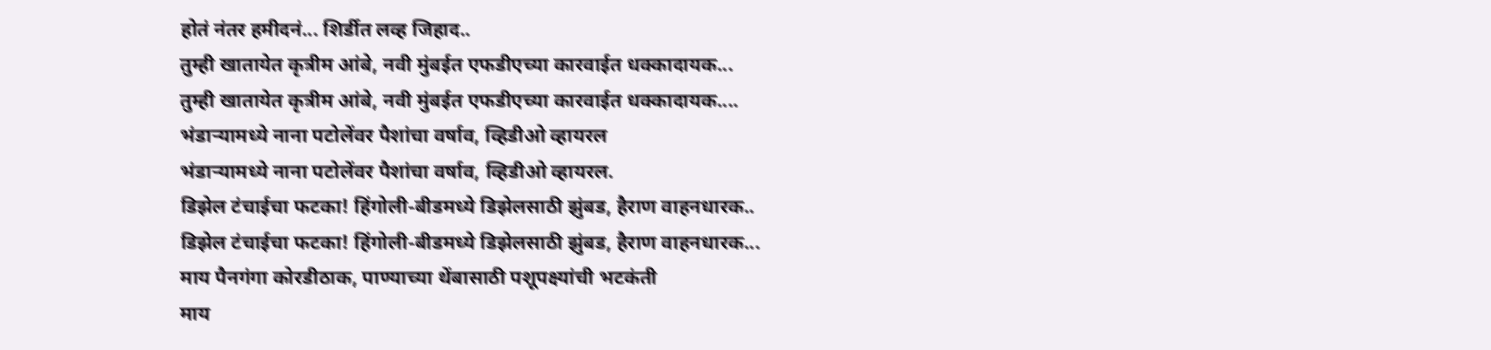होतं नंतर हमीदनं... शिर्डीत लव्ह जिहाद..
तुम्ही खातायेत कृत्रीम आंबे, नवी मुंबईत एफडीएच्या कारवाईत धक्कादायक...
तुम्ही खातायेत कृत्रीम आंबे, नवी मुंबईत एफडीएच्या कारवाईत धक्कादायक....
भंडाऱ्यामध्ये नाना पटोलेंवर पैशांचा वर्षाव, व्हिडीओ व्हायरल
भंडाऱ्यामध्ये नाना पटोलेंवर पैशांचा वर्षाव, व्हिडीओ व्हायरल.
डिझेल टंचाईचा फटका! हिंगोली-बीडमध्ये डिझेलसाठी झुंबड, हैराण वाहनधारक..
डिझेल टंचाईचा फटका! हिंगोली-बीडमध्ये डिझेलसाठी झुंबड, हैराण वाहनधारक...
माय पैनगंगा कोरडीठाक, पाण्याच्या थेंबासाठी पशूपक्ष्यांची भटकंती
माय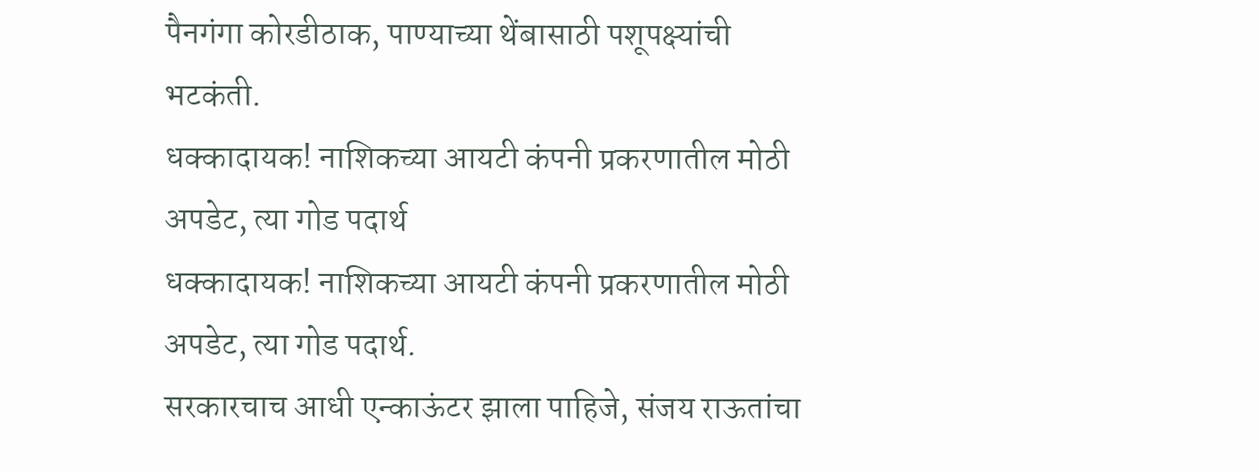पैनगंगा कोरडीठाक, पाण्याच्या थेंबासाठी पशूपक्ष्यांची भटकंती.
धक्कादायक! नाशिकच्या आयटी कंपनी प्रकरणातील मोठी अपडेट, त्या गोड पदार्थ
धक्कादायक! नाशिकच्या आयटी कंपनी प्रकरणातील मोठी अपडेट, त्या गोड पदार्थ.
सरकारचाच आधी एन्काऊंटर झाला पाहिजे, संजय राऊतांचा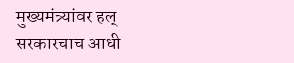मुख्यमंत्र्यांवर हल्
सरकारचाच आधी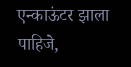एन्काऊंटर झाला पाहिजे,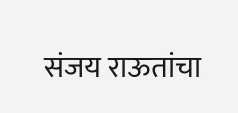संजय राऊतांचा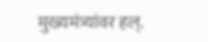मुख्यमंत्र्यांवर हल्.